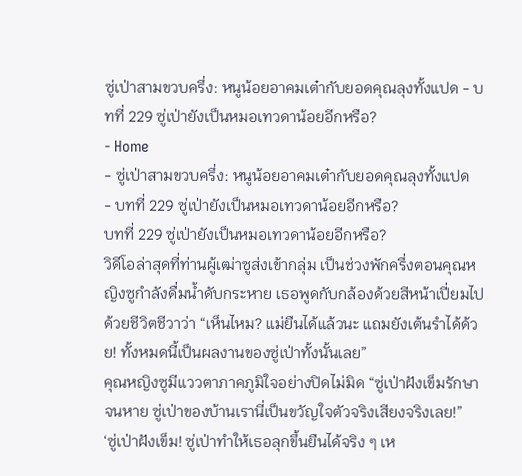ซู่เป่าสามขวบครึ่ง: หนูน้อยอาคมเต๋ากับยอดคุณลุงทั้งแปด - บทที่ 229 ซู่เป่ายังเป็นหมอเทวดาน้อยอีกหรือ?
- Home
- ซู่เป่าสามขวบครึ่ง: หนูน้อยอาคมเต๋ากับยอดคุณลุงทั้งแปด
- บทที่ 229 ซู่เป่ายังเป็นหมอเทวดาน้อยอีกหรือ?
บทที่ 229 ซู่เป่ายังเป็นหมอเทวดาน้อยอีกหรือ?
วิดีโอล่าสุดที่ท่านผู้เฒ่าซูส่งเข้ากลุ่ม เป็นช่วงพักครึ่งตอนคุณหญิงซูกำลังดื่มน้ำดับกระหาย เธอพูดกับกล้องด้วยสีหน้าเปี่ยมไปด้วยชีวิตชีวาว่า “เห็นไหม? แม่ยืนได้แล้วนะ แถมยังเต้นรำได้ด้วย! ทั้งหมดนี้เป็นผลงานของซู่เป่าทั้งนั้นเลย”
คุณหญิงซูมีแววตาภาคภูมิใจอย่างปิดไม่มิด “ซู่เป่าฝังเข็มรักษาจนหาย ซู่เป่าของบ้านเรานี่เป็นขวัญใจตัวจริงเสียงจริงเลย!”
‘ซู่เป่าฝังเข็ม! ซู่เป่าทำให้เธอลุกขึ้นยืนได้จริง ๆ เห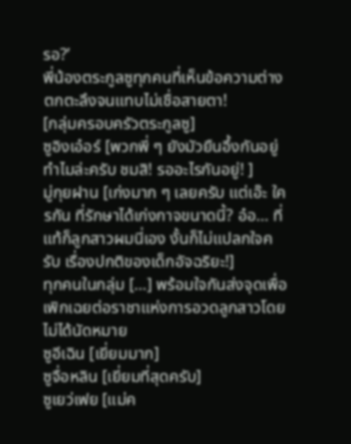รอ?’
พี่น้องตระกูลซูทุกคนที่เห็นข้อความต่างตกตะลึงจนแทบไม่เชื่อสายตา!
[กลุ่มครอบครัวตระกูลซู]
ซูอิงเอ๋อร์ [พวกพี่ ๆ ยังมัวยืนอึ้งกันอยู่ทำไมล่ะครับ ชมสิ! รออะไรกันอยู่! ]
มู่กุยฝาน [เก่งมาก ๆ เลยครับ แต่เอ๊ะ ใครกัน ที่รักษาได้เก่งกาจขนาดนี้? อ๋อ… ที่แท้ก็ลูกสาวผมนี่เอง งั้นก็ไม่แปลกใจครับ เรื่องปกติของเด็กอัจฉริยะ!]
ทุกคนในกลุ่ม […] พร้อมใจกันส่งจุดเพื่อเพิกเฉยต่อราชาแห่งการอวดลูกสาวโดยไม่ได้นัดหมาย
ซูอีเฉิน [เยี่ยมมาก]
ซูจื่อหลิน [เยี่ยมที่สุดครับ]
ซูเยว่เฟย [แม่ค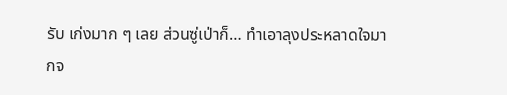รับ เก่งมาก ๆ เลย ส่วนซู่เป่าก็… ทำเอาลุงประหลาดใจมากจ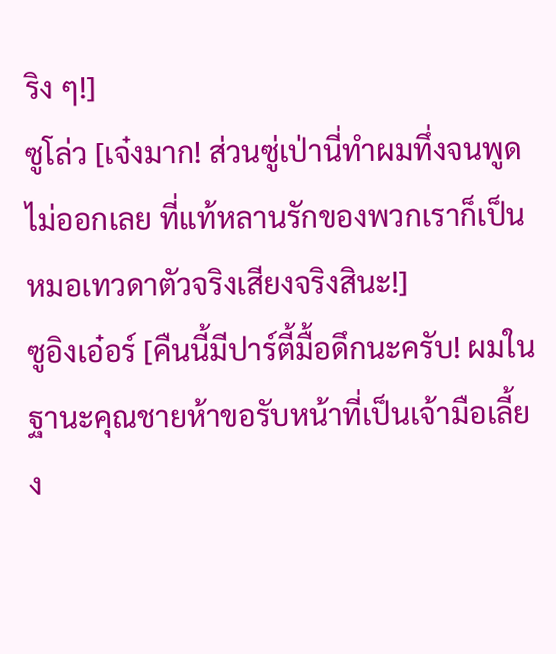ริง ๆ!]
ซูโล่ว [เจ๋งมาก! ส่วนซู่เป่านี่ทำผมทึ่งจนพูดไม่ออกเลย ที่แท้หลานรักของพวกเราก็เป็นหมอเทวดาตัวจริงเสียงจริงสินะ!]
ซูอิงเอ๋อร์ [คืนนี้มีปาร์ตี้มื้อดึกนะครับ! ผมในฐานะคุณชายห้าขอรับหน้าที่เป็นเจ้ามือเลี้ยง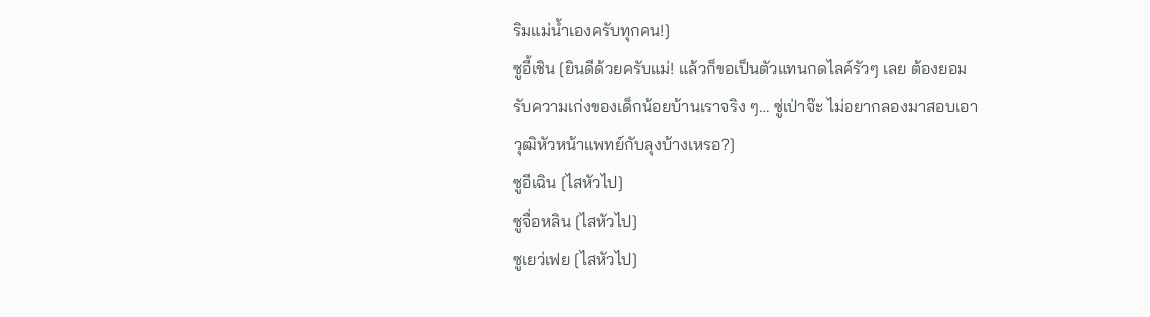ริมแม่น้ำเองครับทุกคน!]
ซูอี้เชิน [ยินดีด้วยครับแม่! แล้วก็ขอเป็นตัวแทนกดไลค์รัวๆ เลย ต้องยอมรับความเก่งของเด็กน้อยบ้านเราจริง ๆ… ซู่เป่าจ๊ะ ไม่อยากลองมาสอบเอาวุฒิหัวหน้าแพทย์กับลุงบ้างเหรอ?]
ซูอีเฉิน [ไสหัวไป]
ซูจื่อหลิน [ไสหัวไป]
ซูเยว่เฟย [ไสหัวไป]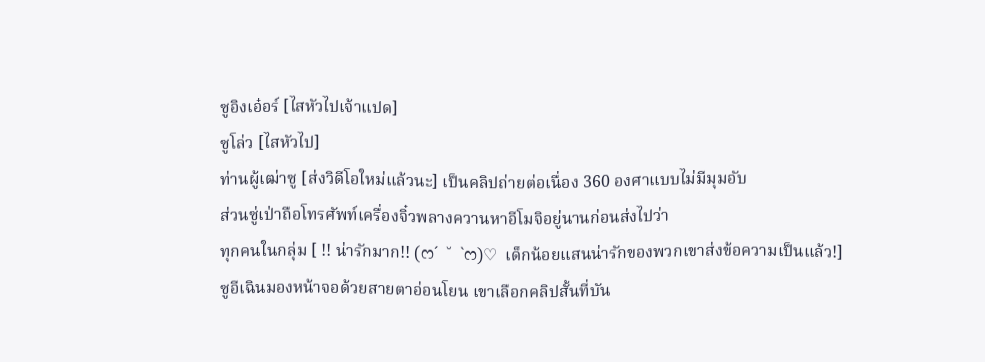ซูอิงเอ๋อร์ [ไสหัวไปเจ้าแปด]
ซูโล่ว [ไสหัวไป]
ท่านผู้เฒ่าซู [ส่งวิดีโอใหม่แล้วนะ] เป็นคลิปถ่ายต่อเนื่อง 360 องศาแบบไม่มีมุมอับ
ส่วนซู่เป่าถือโทรศัพท์เครื่องจิ๋วพลางควานหาอีโมจิอยู่นานก่อนส่งไปว่า
ทุกคนในกลุ่ม [ !! น่ารักมาก!! (ෆ´ ˘ `ෆ)♡ เด็กน้อยแสนน่ารักของพวกเขาส่งข้อความเป็นแล้ว!]
ซูอีเฉินมองหน้าจอด้วยสายตาอ่อนโยน เขาเลือกคลิปสั้นที่บัน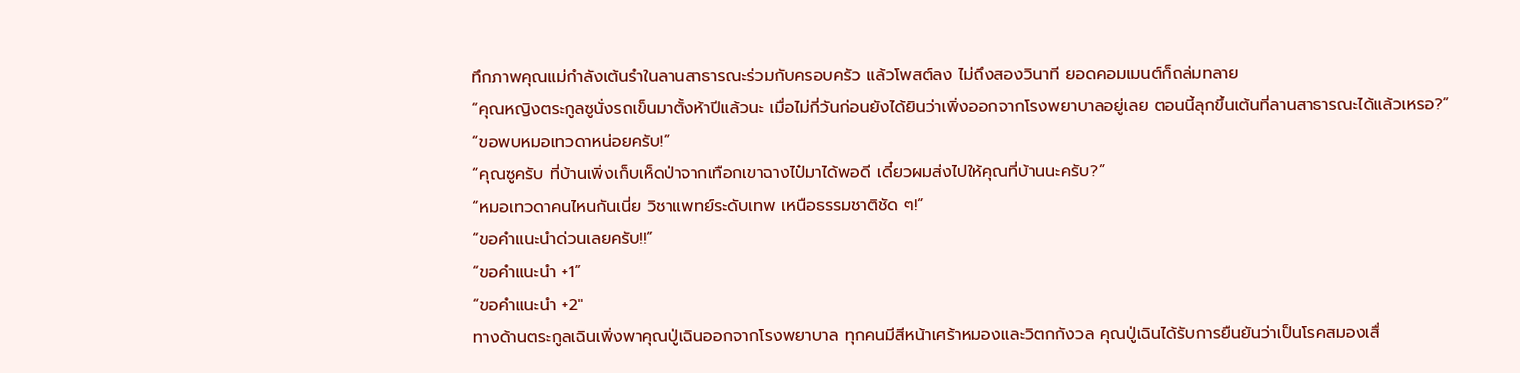ทึกภาพคุณแม่กำลังเต้นรำในลานสาธารณะร่วมกับครอบครัว แล้วโพสต์ลง ไม่ถึงสองวินาที ยอดคอมเมนต์ก็ถล่มทลาย
“คุณหญิงตระกูลซูนั่งรถเข็นมาตั้งห้าปีแล้วนะ เมื่อไม่กี่วันก่อนยังได้ยินว่าเพิ่งออกจากโรงพยาบาลอยู่เลย ตอนนี้ลุกขึ้นเต้นที่ลานสาธารณะได้แล้วเหรอ?”
“ขอพบหมอเทวดาหน่อยครับ!”
“คุณซูครับ ที่บ้านเพิ่งเก็บเห็ดป่าจากเทือกเขาฉางไป๋มาได้พอดี เดี๋ยวผมส่งไปให้คุณที่บ้านนะครับ?”
“หมอเทวดาคนไหนกันเนี่ย วิชาแพทย์ระดับเทพ เหนือธรรมชาติชัด ๆ!”
“ขอคำแนะนำด่วนเลยครับ!!”
“ขอคำแนะนำ +1”
“ขอคำแนะนำ +2″
ทางด้านตระกูลเฉินเพิ่งพาคุณปู่เฉินออกจากโรงพยาบาล ทุกคนมีสีหน้าเศร้าหมองและวิตกกังวล คุณปู่เฉินได้รับการยืนยันว่าเป็นโรคสมองเสื่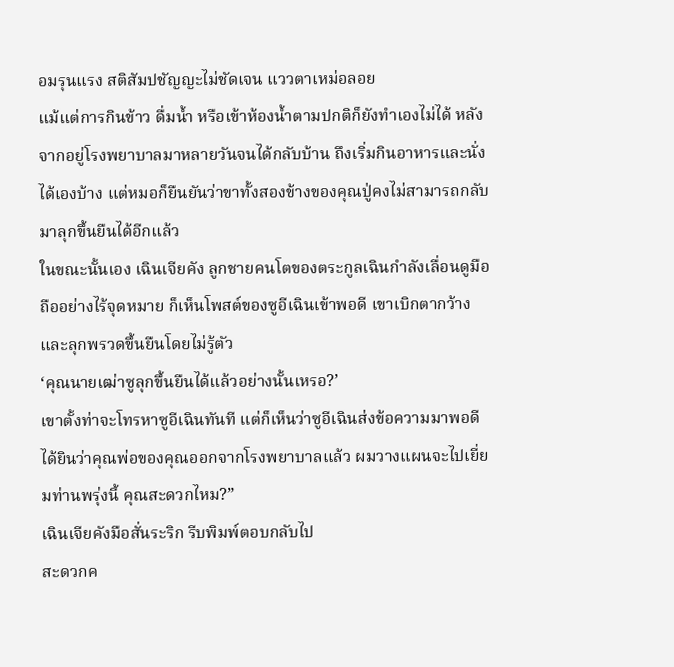อมรุนแรง สติสัมปชัญญะไม่ชัดเจน แววตาเหม่อลอย
แม้แต่การกินข้าว ดื่มน้ำ หรือเข้าห้องน้ำตามปกติก็ยังทำเองไม่ได้ หลังจากอยู่โรงพยาบาลมาหลายวันจนได้กลับบ้าน ถึงเริ่มกินอาหารและนั่งได้เองบ้าง แต่หมอก็ยืนยันว่าขาทั้งสองข้างของคุณปู่คงไม่สามารถกลับมาลุกขึ้นยืนได้อีกแล้ว
ในขณะนั้นเอง เฉินเจียคัง ลูกชายคนโตของตระกูลเฉินกำลังเลื่อนดูมือถืออย่างไร้จุดหมาย ก็เห็นโพสต์ของซูอีเฉินเข้าพอดี เขาเบิกตากว้างและลุกพรวดขึ้นยืนโดยไม่รู้ตัว
‘คุณนายเฒ่าซูลุกขึ้นยืนได้แล้วอย่างนั้นเหรอ?’
เขาตั้งท่าจะโทรหาซูอีเฉินทันที แต่ก็เห็นว่าซูอีเฉินส่งข้อความมาพอดี
ได้ยินว่าคุณพ่อของคุณออกจากโรงพยาบาลแล้ว ผมวางแผนจะไปเยี่ยมท่านพรุ่งนี้ คุณสะดวกไหม?”
เฉินเจียคังมือสั่นระริก รีบพิมพ์ตอบกลับไป
สะดวกค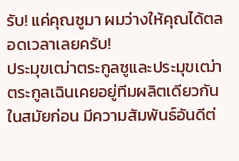รับ! แค่คุณซูมา ผมว่างให้คุณได้ตลอดเวลาเลยครับ!
ประมุขเฒ่าตระกูลซูและประมุขเฒ่าตระกูลเฉินเคยอยู่ทีมผลิตเดียวกันในสมัยก่อน มีความสัมพันธ์อันดีต่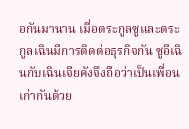อกันมานาน เมื่อตระกูลซูและตระกูลเฉินมีการติดต่อธุรกิจกัน ซูอีเฉินกับเฉินเจียคังจึงถือว่าเป็นเพื่อนเก่ากันด้วย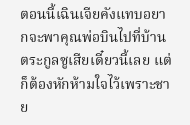ตอนนี้เฉินเจียคังแทบอยากจะพาคุณพ่อบินไปที่บ้านตระกูลซูเสียเดี๋ยวนี้เลย แต่ก็ต้องหักห้ามใจไว้เพราะชาย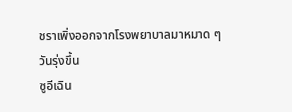ชราเพิ่งออกจากโรงพยาบาลมาหมาด ๆ
วันรุ่งขึ้น
ซูอีเฉิน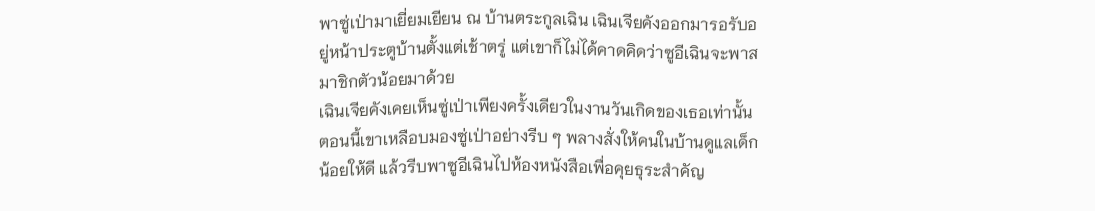พาซู่เป่ามาเยี่ยมเยียน ณ บ้านตระกูลเฉิน เฉินเจียคังออกมารอรับอยู่หน้าประตูบ้านตั้งแต่เช้าตรู่ แต่เขาก็ไม่ได้คาดคิดว่าซูอีเฉินจะพาสมาชิกตัวน้อยมาด้วย
เฉินเจียคังเคยเห็นซู่เป่าเพียงครั้งเดียวในงานวันเกิดของเธอเท่านั้น ตอนนี้เขาเหลือบมองซู่เป่าอย่างรีบ ๆ พลางสั่งให้คนในบ้านดูแลเด็กน้อยให้ดี แล้วรีบพาซูอีเฉินไปห้องหนังสือเพื่อคุยธุระสำคัญ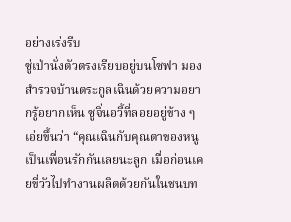อย่างเร่งรีบ
ซู่เป่านั่งตัวตรงเรียบอยู่บนโซฟา มองสำรวจบ้านตระกูลเฉินด้วยความอยากรู้อยากเห็น ซูจิ่นอวี้ที่ลอยอยู่ข้าง ๆ เอ่ยขึ้นว่า “คุณเฉินกับคุณตาของหนูเป็นเพื่อนรักกันเลยนะลูก เมื่อก่อนเคยขี่วัวไปทำงานผลิตด้วยกันในชนบท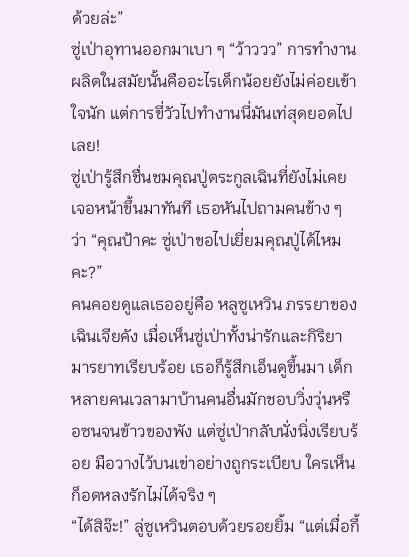ด้วยล่ะ”
ซู่เป่าอุทานออกมาเบา ๆ “ว้าววว” การทำงานผลิตในสมัยนั้นคืออะไรเด็กน้อยยังไม่ค่อยเข้าใจนัก แต่การขี่วัวไปทำงานนี่มันเท่สุดยอดไปเลย!
ซู่เป่ารู้สึกชื่นชมคุณปู่ตระกูลเฉินที่ยังไม่เคยเจอหน้าขึ้นมาทันที เธอหันไปถามคนข้าง ๆ ว่า “คุณป้าคะ ซู่เป่าขอไปเยี่ยมคุณปู่ได้ไหมคะ?”
คนคอยดูแลเธออยู่คือ หลูซูเหวิน ภรรยาของเฉินเจียคัง เมื่อเห็นซู่เป่าทั้งน่ารักและกิริยามารยาทเรียบร้อย เธอก็รู้สึกเอ็นดูขึ้นมา เด็กหลายคนเวลามาบ้านคนอื่นมักชอบวิ่งวุ่นหรือซนจนข้าวของพัง แต่ซู่เป่ากลับนั่งนิ่งเรียบร้อย มือวางไว้บนเข่าอย่างถูกระเบียบ ใครเห็นก็อดหลงรักไม่ได้จริง ๆ
“ได้สิจ๊ะ!” ลู่ซูเหวินตอบด้วยรอยยิ้ม “แต่เมื่อกี้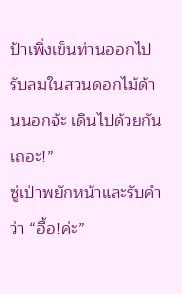ป้าเพิ่งเข็นท่านออกไปรับลมในสวนดอกไม้ด้านนอกจ้ะ เดินไปด้วยกันเถอะ!”
ซู่เป่าพยักหน้าและรับคำว่า “อื้อ!ค่ะ”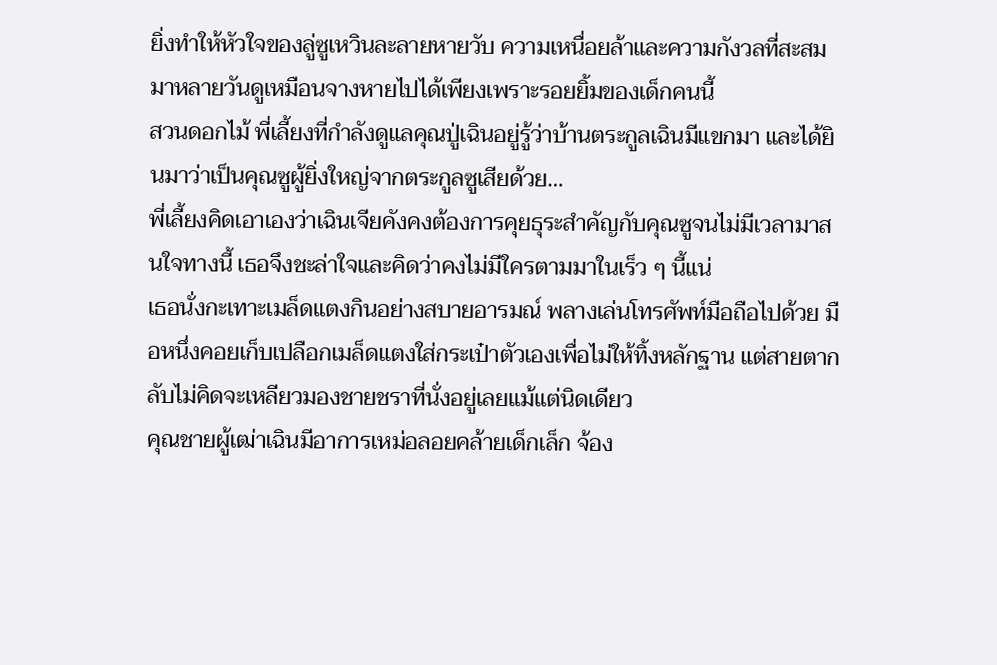ยิ่งทำให้หัวใจของลู่ซูเหวินละลายหายวับ ความเหนื่อยล้าและความกังวลที่สะสมมาหลายวันดูเหมือนจางหายไปได้เพียงเพราะรอยยิ้มของเด็กคนนี้
สวนดอกไม้ พี่เลี้ยงที่กำลังดูแลคุณปู่เฉินอยู่รู้ว่าบ้านตระกูลเฉินมีแขกมา และได้ยินมาว่าเป็นคุณซูผู้ยิ่งใหญ่จากตระกูลซูเสียด้วย…
พี่เลี้ยงคิดเอาเองว่าเฉินเจียคังคงต้องการคุยธุระสำคัญกับคุณซูจนไม่มีเวลามาสนใจทางนี้ เธอจึงชะล่าใจและคิดว่าคงไม่มีใครตามมาในเร็ว ๆ นี้แน่
เธอนั่งกะเทาะเมล็ดแตงกินอย่างสบายอารมณ์ พลางเล่นโทรศัพท์มือถือไปด้วย มือหนึ่งคอยเก็บเปลือกเมล็ดแตงใส่กระเป๋าตัวเองเพื่อไม่ให้ทิ้งหลักฐาน แต่สายตากลับไม่คิดจะเหลียวมองชายชราที่นั่งอยู่เลยแม้แต่นิดเดียว
คุณชายผู้เฒ่าเฉินมีอาการเหม่อลอยคล้ายเด็กเล็ก จ้อง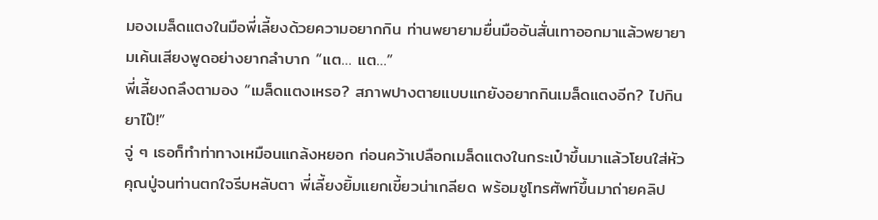มองเมล็ดแตงในมือพี่เลี้ยงด้วยความอยากกิน ท่านพยายามยื่นมืออันสั่นเทาออกมาแล้วพยายามเค้นเสียงพูดอย่างยากลำบาก “แต… แต…”
พี่เลี้ยงถลึงตามอง “เมล็ดแตงเหรอ? สภาพปางตายแบบแกยังอยากกินเมล็ดแตงอีก? ไปกินยาไป๊!”
จู่ ๆ เธอก็ทำท่าทางเหมือนแกล้งหยอก ก่อนคว้าเปลือกเมล็ดแตงในกระเป๋าขึ้นมาแล้วโยนใส่หัวคุณปู่จนท่านตกใจรีบหลับตา พี่เลี้ยงยิ้มแยกเขี้ยวน่าเกลียด พร้อมชูโทรศัพท์ขึ้นมาถ่ายคลิป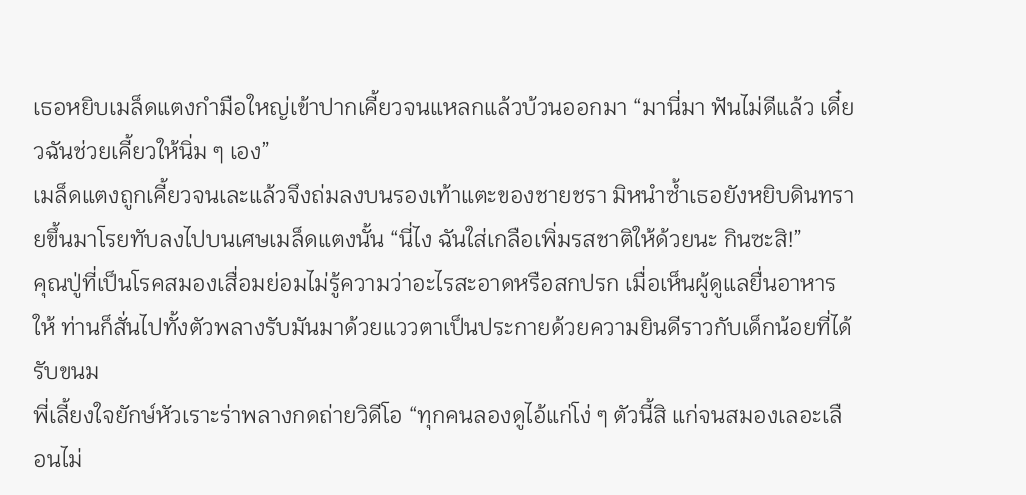เธอหยิบเมล็ดแตงกำมือใหญ่เข้าปากเคี้ยวจนแหลกแล้วบ้วนออกมา “มานี่มา ฟันไม่ดีแล้ว เดี๋ยวฉันช่วยเคี้ยวให้นิ่ม ๆ เอง”
เมล็ดแตงถูกเคี้ยวจนเละแล้วจึงถ่มลงบนรองเท้าแตะของชายชรา มิหนำซ้ำเธอยังหยิบดินทรายขึ้นมาโรยทับลงไปบนเศษเมล็ดแตงนั้น “นี่ไง ฉันใส่เกลือเพิ่มรสชาติให้ด้วยนะ กินซะสิ!”
คุณปู่ที่เป็นโรคสมองเสื่อมย่อมไม่รู้ความว่าอะไรสะอาดหรือสกปรก เมื่อเห็นผู้ดูแลยื่นอาหารให้ ท่านก็สั่นไปทั้งตัวพลางรับมันมาด้วยแววตาเป็นประกายด้วยความยินดีราวกับเด็กน้อยที่ได้รับขนม
พี่เลี้ยงใจยักษ์หัวเราะร่าพลางกดถ่ายวิดีโอ “ทุกคนลองดูไอ้แก่โง่ ๆ ตัวนี้สิ แก่จนสมองเลอะเลือนไม่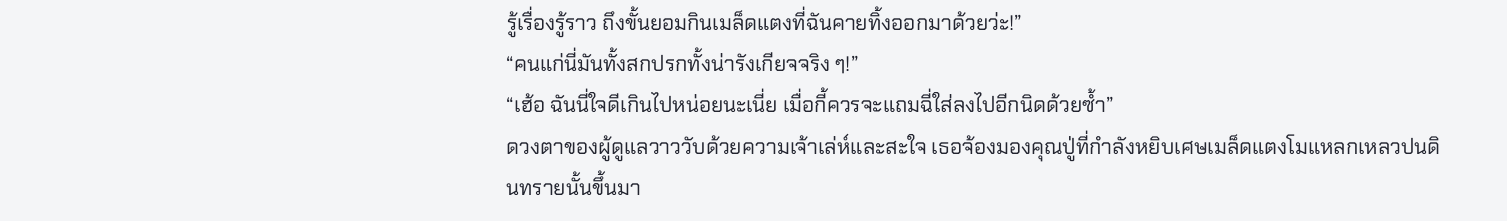รู้เรื่องรู้ราว ถึงขั้นยอมกินเมล็ดแตงที่ฉันคายทิ้งออกมาด้วยว่ะ!”
“คนแก่นี่มันทั้งสกปรกทั้งน่ารังเกียจจริง ๆ!”
“เฮ้อ ฉันนี่ใจดีเกินไปหน่อยนะเนี่ย เมื่อกี้ควรจะแถมฉี่ใส่ลงไปอีกนิดด้วยซ้ำ”
ดวงตาของผู้ดูแลวาววับด้วยความเจ้าเล่ห์และสะใจ เธอจ้องมองคุณปู่ที่กำลังหยิบเศษเมล็ดแตงโมแหลกเหลวปนดินทรายนั้นขึ้นมา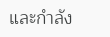และกำลัง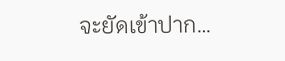จะยัดเข้าปาก…